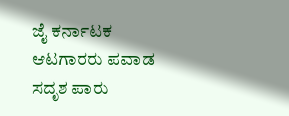ಜೈ ಕರ್ನಾಟಕ ಆಟಗಾರರು ಪವಾಡ ಸದೃಶ ಪಾರು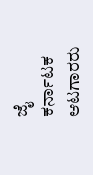ಜೈ ಕರ್ನಾಟಕ ಆಟಗಾರರು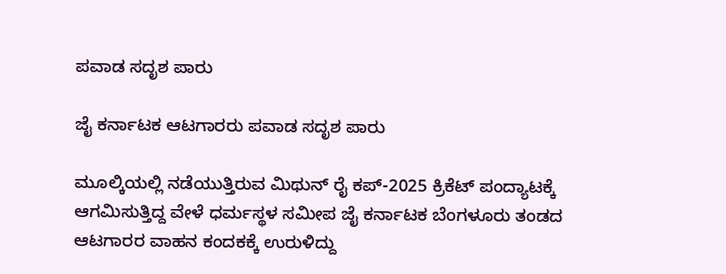ಪವಾಡ ಸದೃಶ ಪಾರು

ಜೈ ಕರ್ನಾಟಕ ಆಟಗಾರರು ಪವಾಡ ಸದೃಶ ಪಾರು

ಮೂಲ್ಕಿಯಲ್ಲಿ ನಡೆಯುತ್ತಿರುವ ಮಿಥುನ್ ರೈ ಕಪ್-2025 ಕ್ರಿಕೆಟ್ ಪಂದ್ಯಾಟಕ್ಕೆ ಆಗಮಿಸುತ್ತಿದ್ದ ವೇಳೆ ಧರ್ಮಸ್ಥಳ ಸಮೀಪ ಜೈ ಕರ್ನಾಟಕ ಬೆಂಗಳೂರು ತಂಡದ ಆಟಗಾರರ ವಾಹನ ಕಂದಕಕ್ಕೆ ಉರುಳಿದ್ದು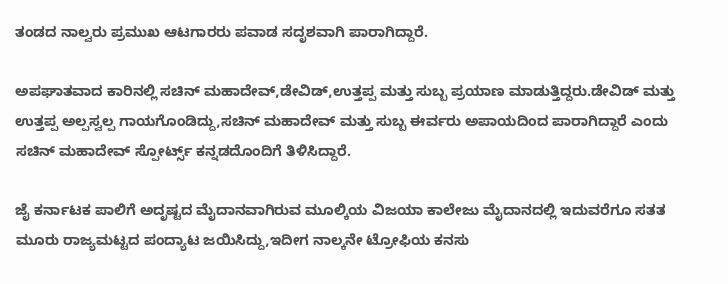ತಂಡದ ನಾಲ್ವರು ಪ್ರಮುಖ ಆಟಗಾರರು ಪವಾಡ ಸದೃಶವಾಗಿ ಪಾರಾಗಿದ್ದಾರೆ.

ಅಪಘಾತವಾದ ಕಾರಿನಲ್ಲಿ ಸಚಿನ್ ಮಹಾದೇವ್,ಡೇವಿಡ್,ಉತ್ತಪ್ಪ ಮತ್ತು ಸುಬ್ಬ ಪ್ರಯಾಣ ಮಾಡುತ್ತಿದ್ದರು.ಡೇವಿಡ್ ಮತ್ತು ಉತ್ತಪ್ಪ ಅಲ್ಪಸ್ವಲ್ಪ ಗಾಯಗೊಂಡಿದ್ದು,ಸಚಿನ್ ಮಹಾದೇವ್ ಮತ್ತು ಸುಬ್ಬ ಈರ್ವರು ಅಪಾಯದಿಂದ ಪಾರಾಗಿದ್ದಾರೆ ಎಂದು ಸಚಿನ್ ಮಹಾದೇವ್ ಸ್ಪೋರ್ಟ್ಸ್ ಕನ್ನಡದೊಂದಿಗೆ ತಿಳಿಸಿದ್ದಾರೆ.

ಜೈ ಕರ್ನಾಟಕ ಪಾಲಿಗೆ ಅದೃಷ್ಟದ ಮೈದಾನವಾಗಿರುವ ಮೂಲ್ಕಿಯ ವಿಜಯಾ ಕಾಲೇಜು ಮೈದಾನದಲ್ಲಿ ಇದುವರೆಗೂ ಸತತ ಮೂರು ರಾಜ್ಯಮಟ್ಟದ ಪಂದ್ಯಾಟ ಜಯಿಸಿದ್ದು,ಇದೀಗ ನಾಲ್ಕನೇ ಟ್ರೋಫಿಯ ಕನಸು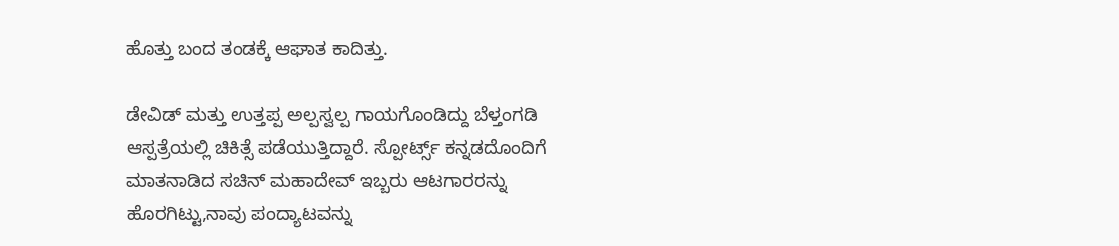ಹೊತ್ತು ಬಂದ ತಂಡಕ್ಕೆ ಆಘಾತ ಕಾದಿತ್ತು.

ಡೇವಿಡ್ ಮತ್ತು ಉತ್ತಪ್ಪ ಅಲ್ಪಸ್ವಲ್ಪ ಗಾಯಗೊಂಡಿದ್ದು ಬೆಳ್ತಂಗಡಿ ಆಸ್ಪತ್ರೆಯಲ್ಲಿ ಚಿಕಿತ್ಸೆ ಪಡೆಯುತ್ತಿದ್ದಾರೆ. ಸ್ಪೋರ್ಟ್ಸ್ ಕನ್ನಡದೊಂದಿಗೆ ಮಾತನಾಡಿದ ಸಚಿನ್ ಮಹಾದೇವ್ ಇಬ್ಬರು ಆಟಗಾರರನ್ನು ಹೊರಗಿಟ್ಟು,ನಾವು ಪಂದ್ಯಾಟವನ್ನು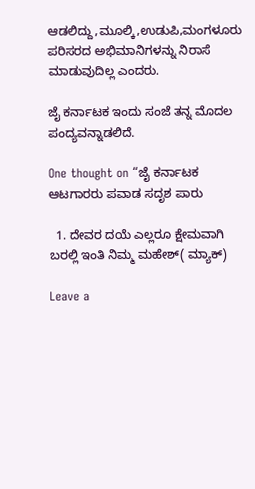ಆಡಲಿದ್ದು,ಮೂಲ್ಕಿ,ಉಡುಪಿ,ಮಂಗಳೂರು ಪರಿಸರದ ಅಭಿಮಾನಿಗಳನ್ನು ನಿರಾಸೆ ಮಾಡುವುದಿಲ್ಲ ಎಂದರು.

ಜೈ ಕರ್ನಾಟಕ ಇಂದು ಸಂಜೆ ತನ್ನ ಮೊದಲ ಪಂದ್ಯವನ್ನಾಡಲಿದೆ.

One thought on “ಜೈ ಕರ್ನಾಟಕ ಆಟಗಾರರು ಪವಾಡ ಸದೃಶ ಪಾರು

  1. ದೇವರ ದಯೆ ಎಲ್ಲರೂ ಕ್ಷೇಮವಾಗಿ ಬರಲ್ಲಿ ಇಂತಿ ನಿಮ್ಮ ಮಹೇಶ್( ಮ್ಯಾಕ್)

Leave a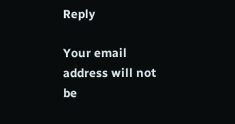Reply

Your email address will not be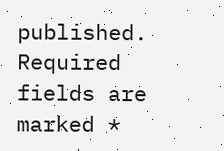published. Required fields are marked *